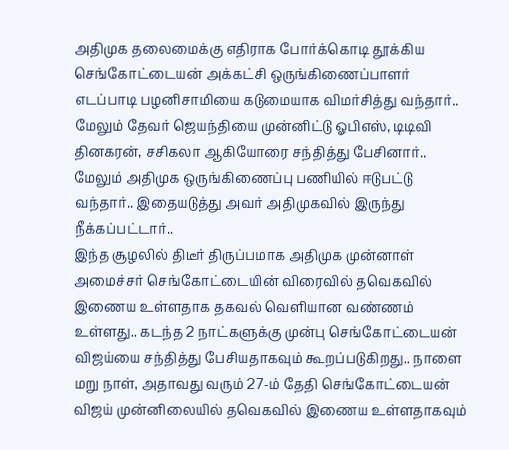அதிமுக தலைமைக்கு எதிராக போர்க்கொடி தூக்கிய செங்கோட்டையன் அக்கட்சி ஒருங்கிணைப்பாளர் எடப்பாடி பழனிசாமியை கடுமையாக விமர்சித்து வந்தார்.. மேலும் தேவர் ஜெயந்தியை முன்னிட்டு ஓபிஎஸ், டிடிவி தினகரன், சசிகலா ஆகியோரை சந்தித்து பேசினார்.. மேலும் அதிமுக ஒருங்கிணைப்பு பணியில் ஈடுபட்டு வந்தார்.. இதையடுத்து அவர் அதிமுகவில் இருந்து நீக்கப்பட்டார்..
இந்த சூழலில் திடீர் திருப்பமாக அதிமுக முன்னாள் அமைச்சர் செங்கோட்டையின் விரைவில் தவெகவில் இணைய உள்ளதாக தகவல் வெளியான வண்ணம் உள்ளது.. கடந்த 2 நாட்களுக்கு முன்பு செங்கோட்டையன் விஜய்யை சந்தித்து பேசியதாகவும் கூறப்படுகிறது.. நாளை மறு நாள், அதாவது வரும் 27-ம் தேதி செங்கோட்டையன் விஜய் முன்னிலையில் தவெகவில் இணைய உள்ளதாகவும்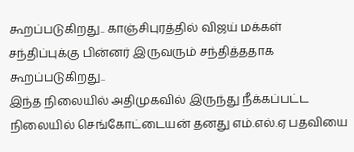கூறப்படுகிறது.. காஞ்சிபுரத்தில் விஜய் மக்கள் சந்திப்புக்கு பின்னர் இருவரும் சந்தித்ததாக கூறப்படுகிறது..
இந்த நிலையில் அதிமுகவில் இருந்து நீக்கப்பட்ட நிலையில் செங்கோட்டையன் தனது எம்.எல்.ஏ பதவியை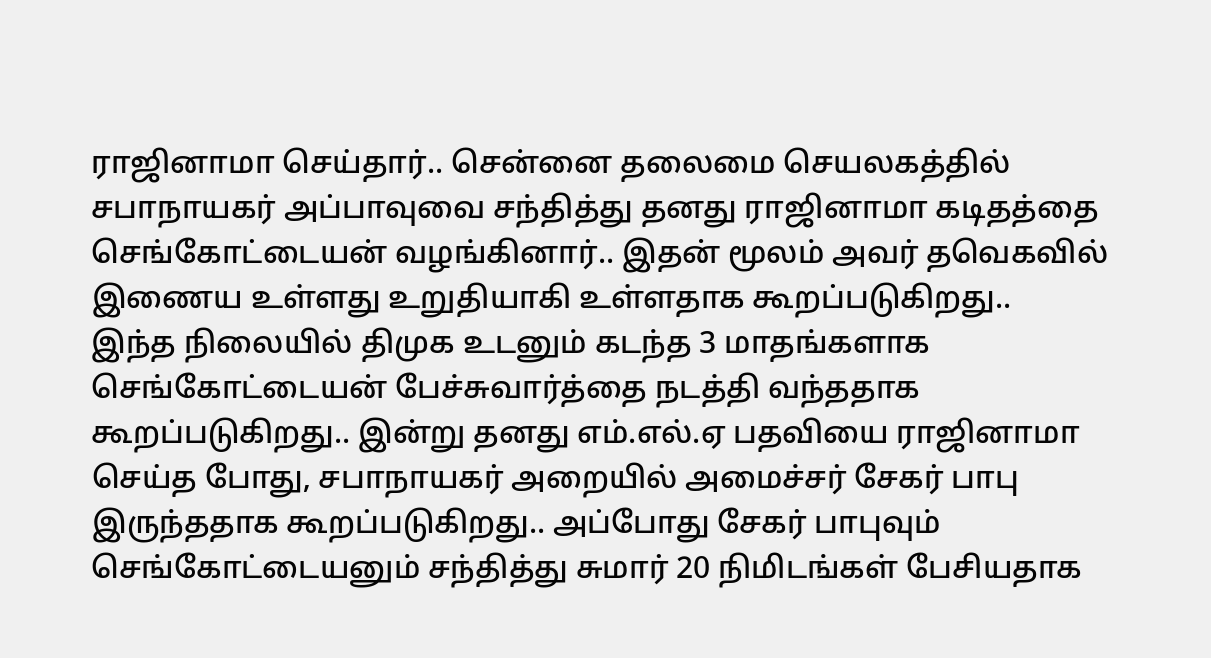ராஜினாமா செய்தார்.. சென்னை தலைமை செயலகத்தில் சபாநாயகர் அப்பாவுவை சந்தித்து தனது ராஜினாமா கடிதத்தை செங்கோட்டையன் வழங்கினார்.. இதன் மூலம் அவர் தவெகவில் இணைய உள்ளது உறுதியாகி உள்ளதாக கூறப்படுகிறது..
இந்த நிலையில் திமுக உடனும் கடந்த 3 மாதங்களாக செங்கோட்டையன் பேச்சுவார்த்தை நடத்தி வந்ததாக கூறப்படுகிறது.. இன்று தனது எம்.எல்.ஏ பதவியை ராஜினாமா செய்த போது, சபாநாயகர் அறையில் அமைச்சர் சேகர் பாபு இருந்ததாக கூறப்படுகிறது.. அப்போது சேகர் பாபுவும் செங்கோட்டையனும் சந்தித்து சுமார் 20 நிமிடங்கள் பேசியதாக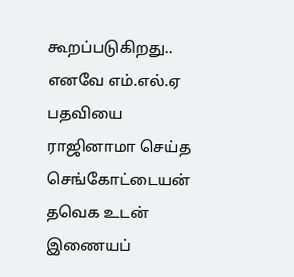கூறப்படுகிறது..
எனவே எம்.எல்.ஏ பதவியை ராஜினாமா செய்த செங்கோட்டையன் தவெக உடன் இணையப்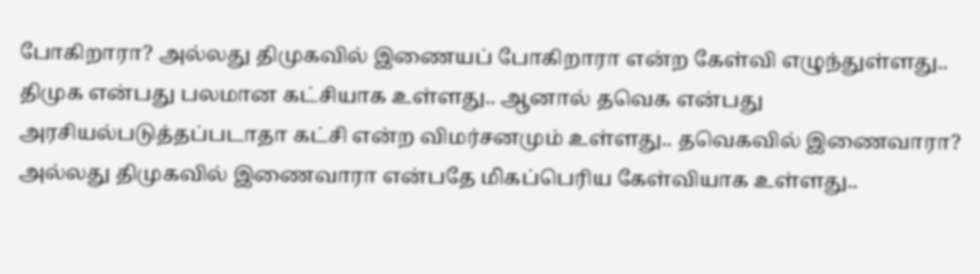போகிறாரா? அல்லது திமுகவில் இணையப் போகிறாரா என்ற கேள்வி எழுந்துள்ளது.. திமுக என்பது பலமான கட்சியாக உள்ளது.. ஆனால் தவெக என்பது அரசியல்படுத்தப்படாதா கட்சி என்ற விமர்சனமும் உள்ளது.. தவெகவில் இணைவாரா? அல்லது திமுகவில் இணைவாரா என்பதே மிகப்பெரிய கேள்வியாக உள்ளது..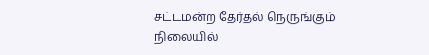சட்டமன்ற தேர்தல் நெருங்கும் நிலையில்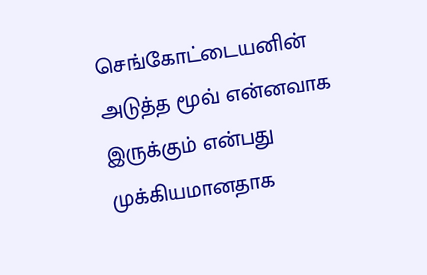செங்கோட்டையனின் அடுத்த மூவ் என்னவாக இருக்கும் என்பது முக்கியமானதாக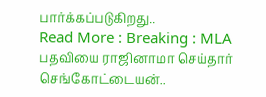பார்க்கப்படுகிறது..
Read More : Breaking : MLA பதவியை ராஜினாமா செய்தார் செங்கோட்டையன்..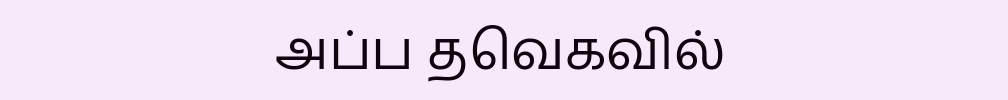அப்ப தவெகவில்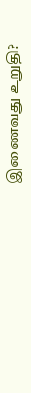இணைவது உறுதி?